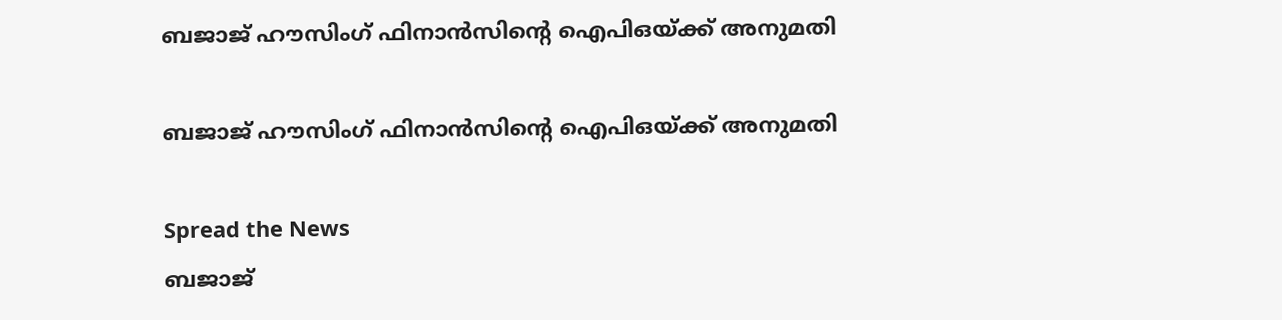ബജാജ്‌ ഹൗസിംഗ്‌ ഫിനാന്‍സിന്റെ ഐപിഒയ്‌ക്ക്‌ അനുമതി

ബജാജ്‌ ഹൗസിംഗ്‌ ഫിനാന്‍സിന്റെ ഐപിഒയ്‌ക്ക്‌ അനുമതി

Spread the News
ബജാജ്‌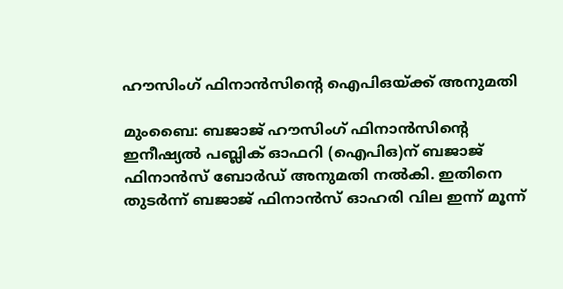ഹൗസിംഗ്‌ ഫിനാന്‍സിന്റെ ഐപിഒയ്‌ക്ക്‌ അനുമതി

മുംബൈ: ബജാജ്‌ ഹൗസിംഗ്‌ ഫിനാന്‍സിന്റെ ഇനീഷ്യല്‍ പബ്ലിക്‌ ഓഫറി (ഐപിഒ)ന്‌ ബജാജ്‌ ഫിനാന്‍സ്‌ ബോര്‍ഡ്‌ അനുമതി നല്‍കി. ഇതിനെ തുടര്‍ന്ന്‌ ബജാജ്‌ ഫിനാന്‍സ്‌ ഓഹരി വില ഇന്ന്‌ മൂന്ന്‌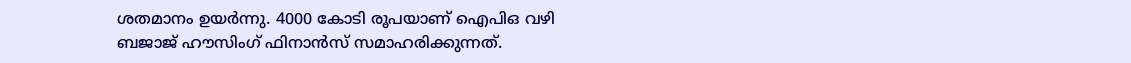ശതമാനം ഉയര്‍ന്നു. 4000 കോടി രൂപയാണ്‌ ഐപിഒ വഴി ബജാജ്‌ ഹൗസിംഗ്‌ ഫിനാന്‍സ്‌ സമാഹരിക്കുന്നത്‌.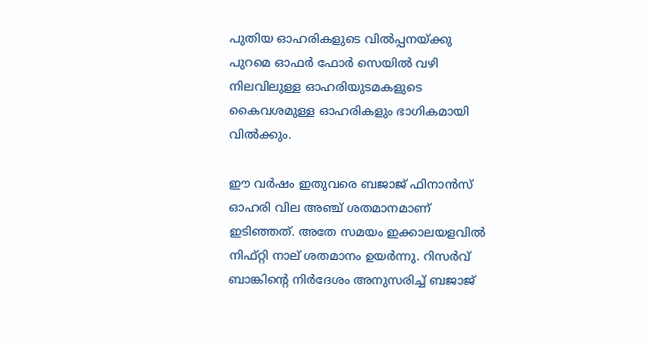പുതിയ ഓഹരികളുടെ വില്‍പ്പനയ്‌ക്കു പുറമെ ഓഫര്‍ ഫോര്‍ സെയില്‍ വഴി നിലവിലുള്ള ഓഹരിയുടമകളുടെ കൈവശമുള്ള ഓഹരികളും ഭാഗികമായി വില്‍ക്കും.

ഈ വര്‍ഷം ഇതുവരെ ബജാജ്‌ ഫിനാന്‍സ്‌ ഓഹരി വില അഞ്ച്‌ ശതമാനമാണ്‌ ഇടിഞ്ഞത്‌. അതേ സമയം ഇക്കാലയളവില്‍ നിഫ്‌റ്റി നാല്‌ ശതമാനം ഉയര്‍ന്നു. റിസര്‍വ്‌ ബാങ്കിന്റെ നിര്‍ദേശം അനുസരിച്ച്‌ ബജാജ്‌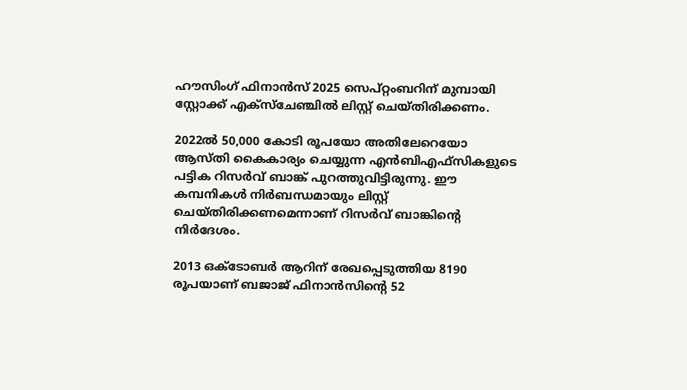ഹൗസിംഗ്‌ ഫിനാന്‍സ്‌ 2025 സെപ്‌റ്റംബറിന്‌ മുമ്പായി സ്റ്റോക്ക്‌ എക്‌സ്‌ചേഞ്ചില്‍ ലിസ്റ്റ്‌ ചെയ്‌തിരിക്കണം.

2022ല്‍ 50,000 കോടി രൂപയോ അതിലേറെയോ ആസ്‌തി കൈകാര്യം ചെയ്യുന്ന എന്‍ബിഎഫ്‌സികളുടെ പട്ടിക റിസര്‍വ്‌ ബാങ്ക്‌ പുറത്തുവിട്ടിരുന്നു. ഈ കമ്പനികള്‍ നിര്‍ബന്ധമായും ലിസ്റ്റ്‌ ചെയ്‌തിരിക്കണമെന്നാണ്‌ റിസര്‍വ്‌ ബാങ്കിന്റെ നിര്‍ദേശം.

2013 ഒക്‌ടോബര്‍ ആറിന്‌ രേഖപ്പെടുത്തിയ 8190 രൂപയാണ്‌ ബജാജ്‌ ഫിനാന്‍സിന്റെ 52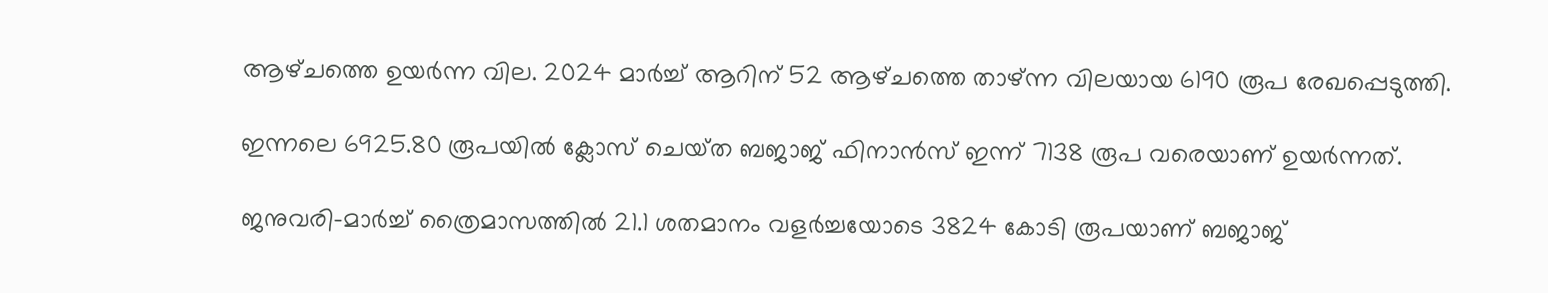ആഴ്‌ചത്തെ ഉയര്‍ന്ന വില. 2024 മാര്‍ച്ച്‌ ആറിന്‌ 52 ആഴ്‌ചത്തെ താഴ്‌ന്ന വിലയായ 6190 രൂപ രേഖപ്പെടുത്തി.

ഇന്നലെ 6925.80 രൂപയില്‍ ക്ലോസ്‌ ചെയ്‌ത ബജാജ്‌ ഫിനാന്‍സ്‌ ഇന്ന്‌ 7138 രൂപ വരെയാണ്‌ ഉയര്‍ന്നത്‌.

ജനുവരി-മാര്‍ച്ച്‌ ത്രൈമാസത്തില്‍ 21.1 ശതമാനം വളര്‍ച്ചയോടെ 3824 കോടി രൂപയാണ്‌ ബജാജ്‌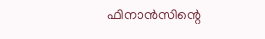ഫിനാന്‍സിന്റെ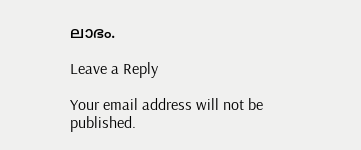ലാഭം.

Leave a Reply

Your email address will not be published.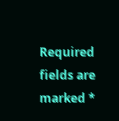Required fields are marked *